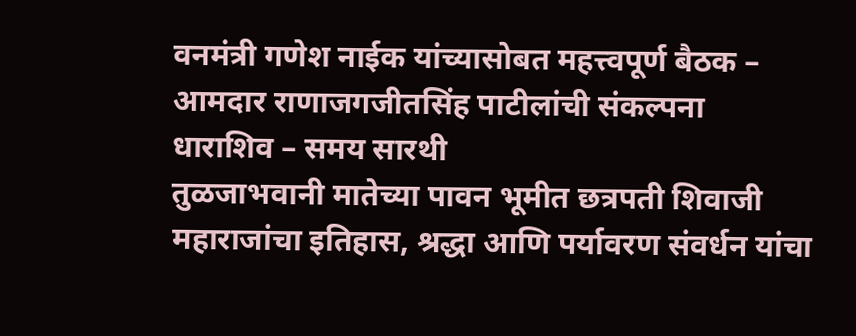वनमंत्री गणेश नाईक यांच्यासोबत महत्त्वपूर्ण बैठक – आमदार राणाजगजीतसिंह पाटीलांची संकल्पना
धाराशिव – समय सारथी
तुळजाभवानी मातेच्या पावन भूमीत छत्रपती शिवाजी महाराजांचा इतिहास, श्रद्धा आणि पर्यावरण संवर्धन यांचा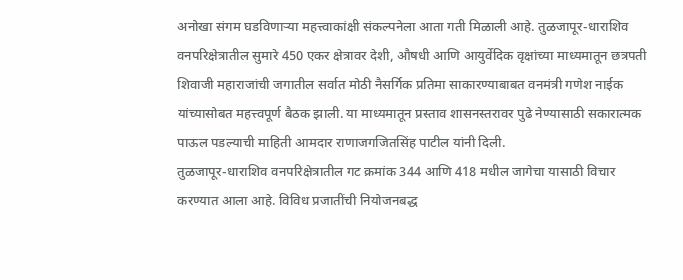अनोखा संगम घडविणाऱ्या महत्त्वाकांक्षी संकल्पनेला आता गती मिळाली आहे. तुळजापूर-धाराशिव वनपरिक्षेत्रातील सुमारे 450 एकर क्षेत्रावर देशी, औषधी आणि आयुर्वेदिक वृक्षांच्या माध्यमातून छत्रपती शिवाजी महाराजांची जगातील सर्वात मोठी नैसर्गिक प्रतिमा साकारण्याबाबत वनमंत्री गणेश नाईक यांच्यासोबत महत्त्वपूर्ण बैठक झाली. या माध्यमातून प्रस्ताव शासनस्तरावर पुढे नेण्यासाठी सकारात्मक पाऊल पडल्याची माहिती आमदार राणाजगजितसिंह पाटील यांनी दिली.
तुळजापूर-धाराशिव वनपरिक्षेत्रातील गट क्रमांक 344 आणि 418 मधील जागेचा यासाठी विचार करण्यात आला आहे. विविध प्रजातींची नियोजनबद्ध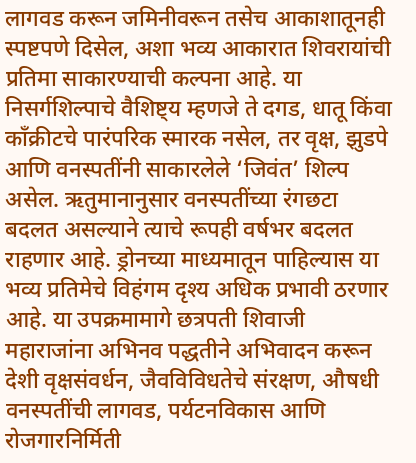लागवड करून जमिनीवरून तसेच आकाशातूनही स्पष्टपणे दिसेल, अशा भव्य आकारात शिवरायांची प्रतिमा साकारण्याची कल्पना आहे. या निसर्गशिल्पाचे वैशिष्ट्य म्हणजे ते दगड, धातू किंवा काँक्रीटचे पारंपरिक स्मारक नसेल, तर वृक्ष, झुडपे आणि वनस्पतींनी साकारलेले ‘जिवंत’ शिल्प असेल. ऋतुमानानुसार वनस्पतींच्या रंगछटा बदलत असल्याने त्याचे रूपही वर्षभर बदलत राहणार आहे. ड्रोनच्या माध्यमातून पाहिल्यास या भव्य प्रतिमेचे विहंगम दृश्य अधिक प्रभावी ठरणार आहे. या उपक्रमामागे छत्रपती शिवाजी महाराजांना अभिनव पद्धतीने अभिवादन करून देशी वृक्षसंवर्धन, जैवविविधतेचे संरक्षण, औषधी वनस्पतींची लागवड, पर्यटनविकास आणि रोजगारनिर्मिती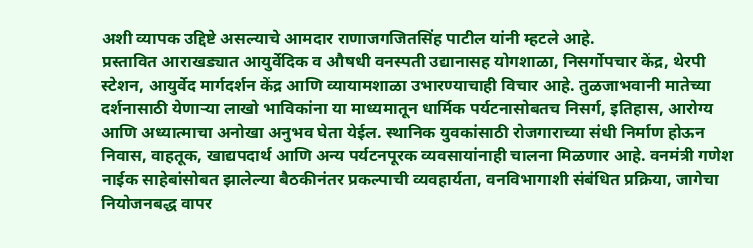अशी व्यापक उद्दिष्टे असल्याचे आमदार राणाजगजितसिंह पाटील यांनी म्हटले आहे.
प्रस्तावित आराखड्यात आयुर्वेदिक व औषधी वनस्पती उद्यानासह योगशाळा, निसर्गोपचार केंद्र, थेरपी स्टेशन, आयुर्वेद मार्गदर्शन केंद्र आणि व्यायामशाळा उभारण्याचाही विचार आहे. तुळजाभवानी मातेच्या दर्शनासाठी येणाऱ्या लाखो भाविकांना या माध्यमातून धार्मिक पर्यटनासोबतच निसर्ग, इतिहास, आरोग्य आणि अध्यात्माचा अनोखा अनुभव घेता येईल. स्थानिक युवकांसाठी रोजगाराच्या संधी निर्माण होऊन निवास, वाहतूक, खाद्यपदार्थ आणि अन्य पर्यटनपूरक व्यवसायांनाही चालना मिळणार आहे. वनमंत्री गणेश नाईक साहेबांसोबत झालेल्या बैठकीनंतर प्रकल्पाची व्यवहार्यता, वनविभागाशी संबंधित प्रक्रिया, जागेचा नियोजनबद्ध वापर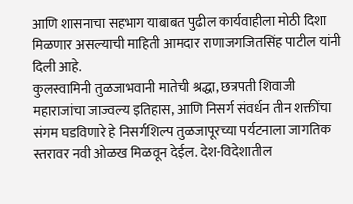आणि शासनाचा सहभाग याबाबत पुढील कार्यवाहीला मोठी दिशा मिळणार असल्याची माहिती आमदार राणाजगजितसिंह पाटील यांनी दिली आहे.
कुलस्वामिनी तुळजाभवानी मातेची श्रद्धा, छत्रपती शिवाजी महाराजांचा जाज्वल्य इतिहास, आणि निसर्ग संवर्धन तीन शक्तींचा संगम घडविणारे हे निसर्गशिल्प तुळजापूरच्या पर्यटनाला जागतिक स्तरावर नवी ओळख मिळवून देईल. देश-विदेशातील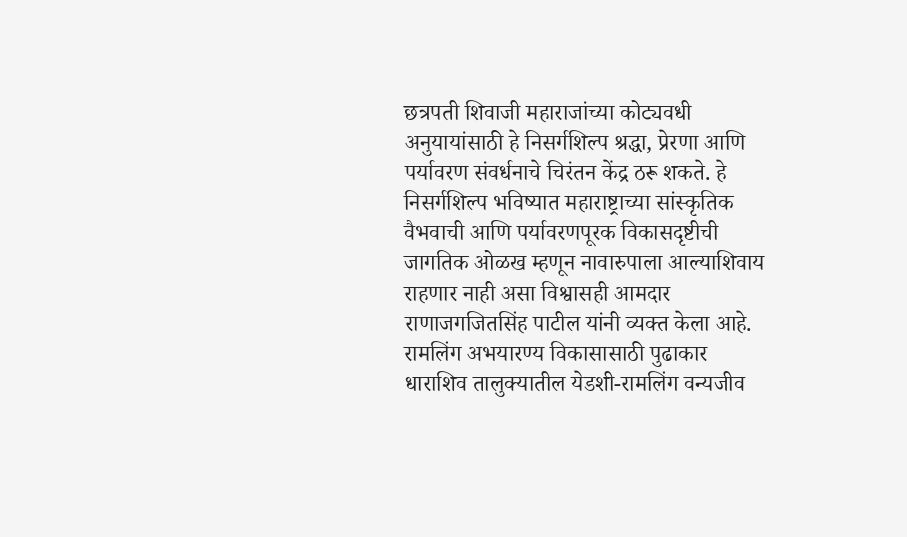छत्रपती शिवाजी महाराजांच्या कोट्यवधी अनुयायांसाठी हे निसर्गशिल्प श्रद्धा, प्रेरणा आणि पर्यावरण संवर्धनाचे चिरंतन केंद्र ठरू शकते. हे निसर्गशिल्प भविष्यात महाराष्ट्राच्या सांस्कृतिक वैभवाची आणि पर्यावरणपूरक विकासदृष्टीची जागतिक ओळख म्हणून नावारुपाला आल्याशिवाय राहणार नाही असा विश्वासही आमदार राणाजगजितसिंह पाटील यांनी व्यक्त केला आहे.
रामलिंग अभयारण्य विकासासाठी पुढाकार
धाराशिव तालुक्यातील येडशी-रामलिंग वन्यजीव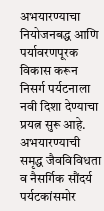अभयारण्याचा नियोजनबद्ध आणि पर्यावरणपूरक विकास करून निसर्ग पर्यटनाला नवी दिशा देण्याचा प्रयत्न सुरू आहे. अभयारण्याची समृद्ध जैवविविधता व नैसर्गिक सौंदर्य पर्यटकांसमोर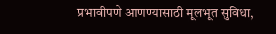प्रभावीपणे आणण्यासाठी मूलभूत सुविधा,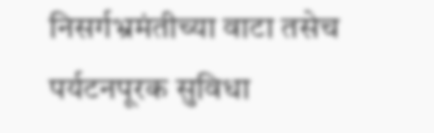निसर्गभ्रमंतीच्या वाटा तसेच पर्यटनपूरक सुविधा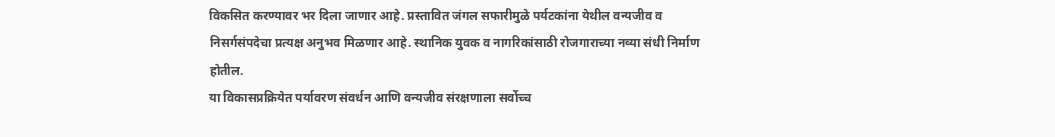विकसित करण्यावर भर दिला जाणार आहे. प्रस्तावित जंगल सफारीमुळे पर्यटकांना येथील वन्यजीव व निसर्गसंपदेचा प्रत्यक्ष अनुभव मिळणार आहे. स्थानिक युवक व नागरिकांसाठी रोजगाराच्या नव्या संधी निर्माण होतील.
या विकासप्रक्रियेत पर्यावरण संवर्धन आणि वन्यजीव संरक्षणाला सर्वोच्च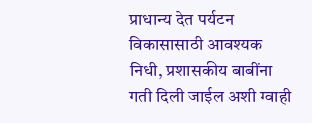प्राधान्य देत पर्यटन विकासासाठी आवश्यक निधी, प्रशासकीय बाबींना गती दिली जाईल अशी ग्वाही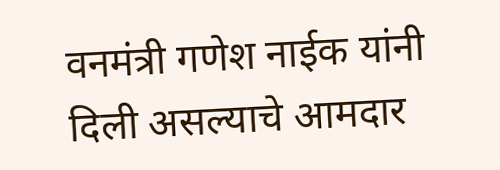वनमंत्री गणेश नाईक यांनी दिली असल्याचे आमदार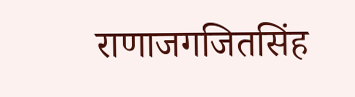राणाजगजितसिंह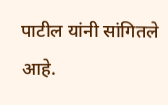पाटील यांनी सांगितले आहे.